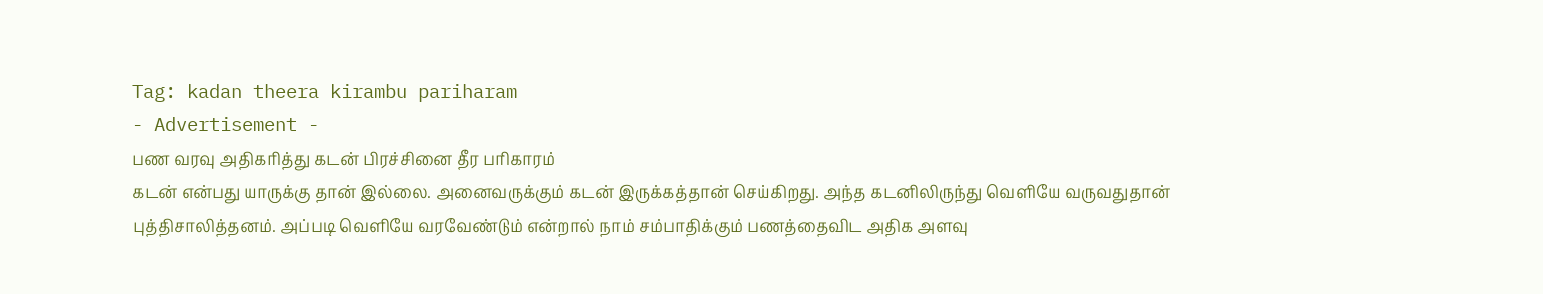Tag: kadan theera kirambu pariharam
- Advertisement -
பண வரவு அதிகரித்து கடன் பிரச்சினை தீர பரிகாரம்
கடன் என்பது யாருக்கு தான் இல்லை. அனைவருக்கும் கடன் இருக்கத்தான் செய்கிறது. அந்த கடனிலிருந்து வெளியே வருவதுதான் புத்திசாலித்தனம். அப்படி வெளியே வரவேண்டும் என்றால் நாம் சம்பாதிக்கும் பணத்தைவிட அதிக அளவு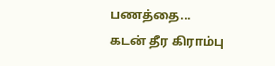பணத்தை...
கடன் தீர கிராம்பு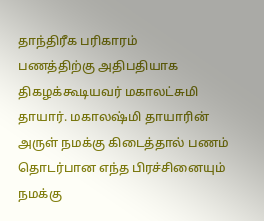தாந்திரீக பரிகாரம்
பணத்திற்கு அதிபதியாக திகழக்கூடியவர் மகாலட்சுமி தாயார். மகாலஷ்மி தாயாரின் அருள் நமக்கு கிடைத்தால் பணம் தொடர்பான எந்த பிரச்சினையும் நமக்கு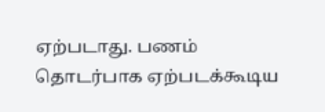ஏற்படாது. பணம் தொடர்பாக ஏற்படக்கூடிய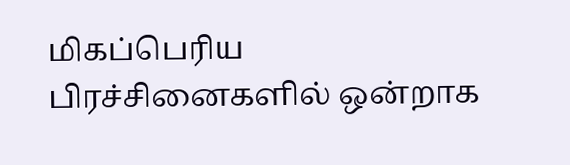மிகப்பெரிய பிரச்சினைகளில் ஒன்றாக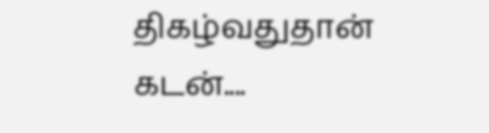திகழ்வதுதான் கடன்....